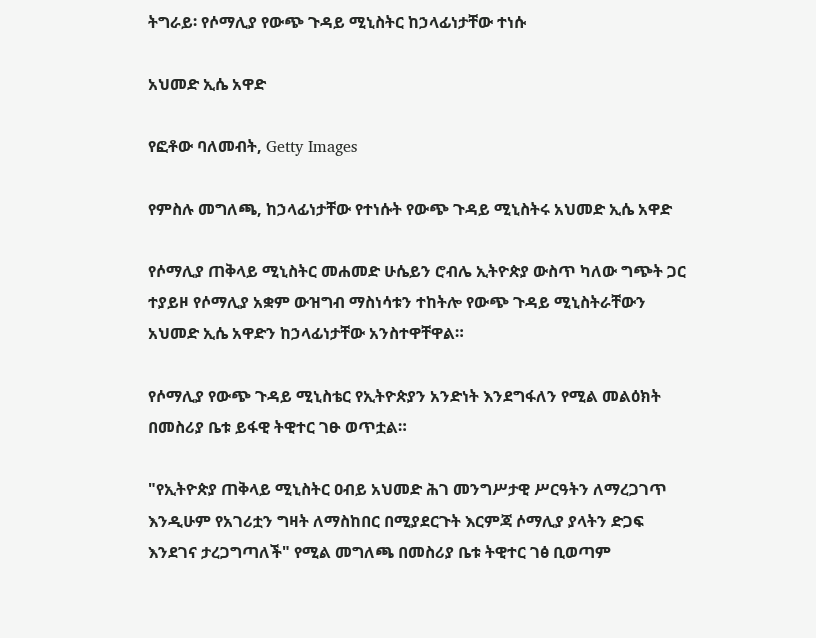ትግራይ፡ የሶማሊያ የውጭ ጉዳይ ሚኒስትር ከኃላፊነታቸው ተነሱ

አህመድ ኢሴ አዋድ

የፎቶው ባለመብት, Getty Images

የምስሉ መግለጫ, ከኃላፊነታቸው የተነሱት የውጭ ጉዳይ ሚኒስትሩ አህመድ ኢሴ አዋድ

የሶማሊያ ጠቅላይ ሚኒስትር መሐመድ ሁሴይን ሮብሌ ኢትዮጵያ ውስጥ ካለው ግጭት ጋር ተያይዞ የሶማሊያ አቋም ውዝግብ ማስነሳቱን ተከትሎ የውጭ ጉዳይ ሚኒስትራቸውን አህመድ ኢሴ አዋድን ከኃላፊነታቸው አንስተዋቸዋል።

የሶማሊያ የውጭ ጉዳይ ሚኒስቴር የኢትዮጵያን አንድነት እንደግፋለን የሚል መልዕክት በመስሪያ ቤቱ ይፋዊ ትዊተር ገፁ ወጥቷል።

"የኢትዮጵያ ጠቅላይ ሚኒስትር ዐብይ አህመድ ሕገ መንግሥታዊ ሥርዓትን ለማረጋገጥ እንዲሁም የአገሪቷን ግዛት ለማስከበር በሚያደርጉት እርምጃ ሶማሊያ ያላትን ድጋፍ እንደገና ታረጋግጣለች" የሚል መግለጫ በመስሪያ ቤቱ ትዊተር ገፅ ቢወጣም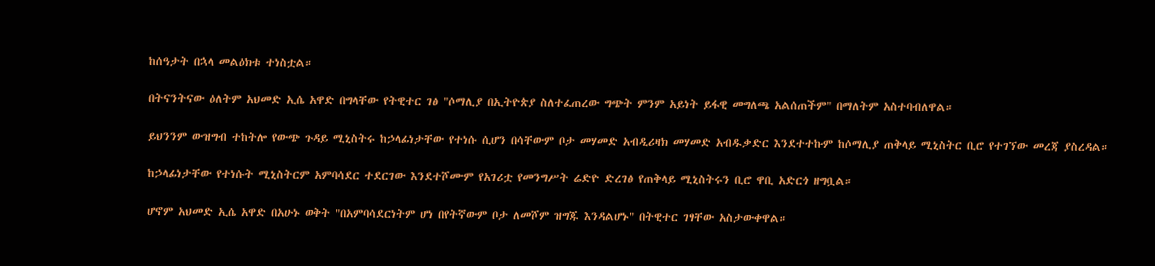ከሰዓታት በኋላ መልዕክቱ ተነስቷል።

በትናንትናው ዕለትም አህመድ ኢሴ አዋድ በግላቸው የትዊተር ገፅ "ሶማሊያ በኢትዮጵያ ስለተፈጠረው ግጭት ምንም አይነት ይፋዊ መግለጫ አልሰጠችም" በማለትም አስተባብለዋል።

ይህንንም ውዝግብ ተከትሎ የውጭ ጉዳይ ሚኒስትሩ ከኃላፊነታቸው የተነሱ ሲሆን በሳቸውም ቦታ መሃመድ አብዲሪዛክ መሃመድ አብዱቃድር እንደተተኩም ከሶማሊያ ጠቅላይ ሚኒስትር ቢሮ የተገኘው መረጃ ያስረዳል።

ከኃላፊነታቸው የተነሱት ሚኒስትርም አምባሳደር ተደርገው እንደተሾሙም የአገሪቷ የመንግሥት ሬድዮ ድረገፅ የጠቅላይ ሚኒስትሩን ቢሮ ዋቢ አድርጎ ዘግቧል።

ሆኖም አህመድ ኢሴ አዋድ በአሁኑ ወቅት "በአምባሳደርነትም ሆነ በየትኛውም ቦታ ለመሾም ዝግጁ እንዳልሆኑ" በትዊተር ገፃቸው አስታውቀዋል።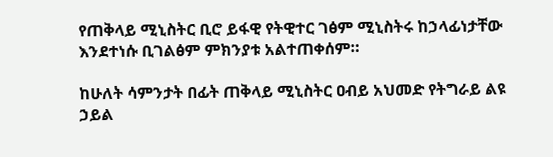የጠቅላይ ሚኒስትር ቢሮ ይፋዊ የትዊተር ገፅም ሚኒስትሩ ከኃላፊነታቸው እንደተነሱ ቢገልፅም ምክንያቱ አልተጠቀሰም።

ከሁለት ሳምንታት በፊት ጠቅላይ ሚኒስትር ዐብይ አህመድ የትግራይ ልዩ ኃይል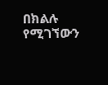በክልሉ የሚገኘውን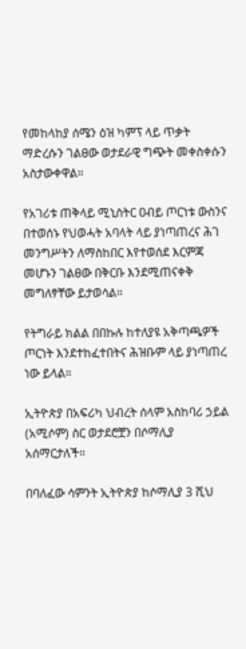የመከላከያ ሰሜን ዕዝ ካምፕ ላይ ጥቃት ማድረሱን ገልፀው ወታደራዊ ግጭት መቀስቀሱን አስታውቀዋል።

የአገሪቱ ጠቅላይ ሚኒስትር ዐብይ ጦርነቱ ውስንና በተወሰኑ የህወሓት አባላት ላይ ያነጣጠረና ሕገ መንግሥትን ለማስከበር እየተወሰደ እርምጃ መሆኑን ገልፀው በቅርቡ እንደሚጠናቀቅ መግለፃቸው ይታወሳል።

የትግራይ ክልል በበኩሉ ከተለያዩ አቅጣጫዎች ጦርነት እንደተከፈተበትና ሕዝቡም ላይ ያነጣጠረ ነው ይላል።

ኢትዮጵያ በአፍሪካ ህብረት ሰላም አስከባሪ ኃይል (አሚሶም) ስር ወታደሮቿን በሶማሊያ አሰማርታለች።

በባለፈው ሳምንት ኢትዮጵያ ከሶማሊያ 3 ሺህ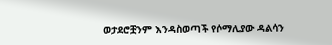ወታደሮቿንም እንዳስወጣች የሶማሊያው ዳልሳን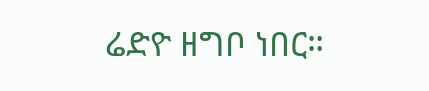ሬድዮ ዘግቦ ነበር።